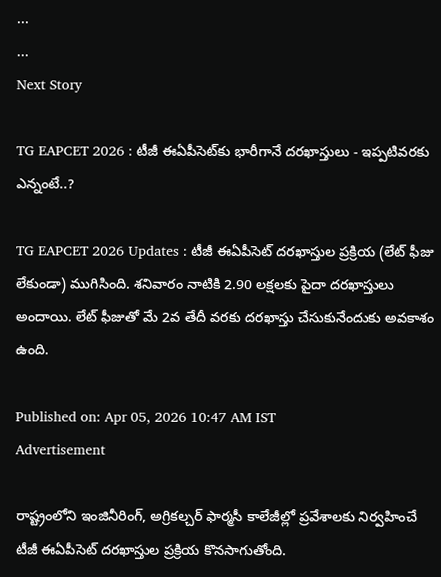...
...
Next Story

TG EAPCET 2026 : టీజీ ఈఏపీసెట్‌కు భారీగానే దరఖాస్తులు - ఇప్పటివరకు ఎన్నంటే..?

TG EAPCET 2026 Updates : టీజీ ఈఏపీసెట్ దరఖాస్తుల ప్రక్రియ (లేట్ ఫీజు లేకుండా) ముగిసింది. శనివారం నాటికి 2.90 లక్షలకు పైదా దరఖాస్తులు అందాయి. లేట్ ఫీజుతో మే 2వ తేదీ వరకు దరఖాస్తు చేసుకునేందుకు అవకాశం ఉంది.

Published on: Apr 05, 2026 10:47 AM IST
Advertisement

రాష్ట్రంలోని ఇంజినీరింగ్, అగ్రికల్చర్ ఫార్మసీ కాలేజీల్లో ప్రవేశాలకు నిర్వహించే టీజీ ఈఏపీసెట్ దరఖాస్తుల ప్రక్రియ కొనసాగుతోంది.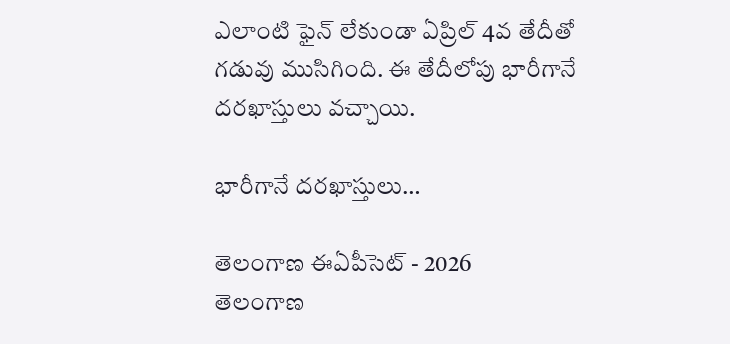ఎలాంటి ఫైన్ లేకుండా ఏప్రిల్ 4వ తేదీతో గడువు ముసిగింది. ఈ తేదీలోపు భారీగానే దరఖాస్తులు వచ్చాయి.

భారీగానే దరఖాస్తులు…

తెలంగాణ ఈఏపీసెట్ - 2026
తెలంగాణ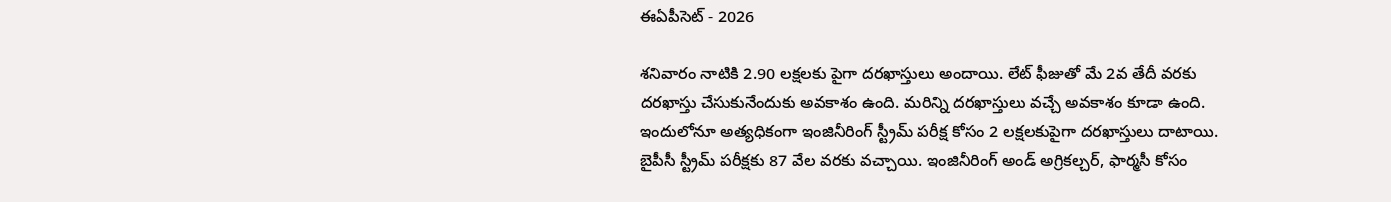ఈఏపీసెట్ - 2026

శనివారం నాటికి 2.90 లక్షలకు పైగా దరఖాస్తులు అందాయి. లేట్ ఫీజుతో మే 2వ తేదీ వరకు దరఖాస్తు చేసుకునేందుకు అవకాశం ఉంది. మరిన్ని దరఖాస్తులు వచ్చే అవకాశం కూడా ఉంది. ఇందులోనూ అత్యధికంగా ఇంజినీరింగ్ స్ట్రీమ్ పరీక్ష కోసం 2 లక్షలకుపైగా దరఖాస్తులు దాటాయి. బైపీసీ స్ట్రీమ్ పరీక్షకు 87 వేల వరకు వచ్చాయి. ఇంజినీరింగ్‌ అండ్‌ అగ్రికల్చర్, ఫార్మసీ కోసం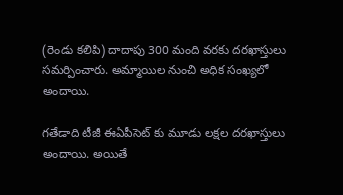(రెండు కలిపి) దాదాపు 300 మంది వరకు దరఖాస్తులు సమర్పించారు. అమ్మాయిల నుంచి అధిక సంఖ్యలో అందాయి.

గతేడాది టీజీ ఈఏపీసెట్ కు మూడు లక్షల దరఖాస్తులు అందాయి. అయితే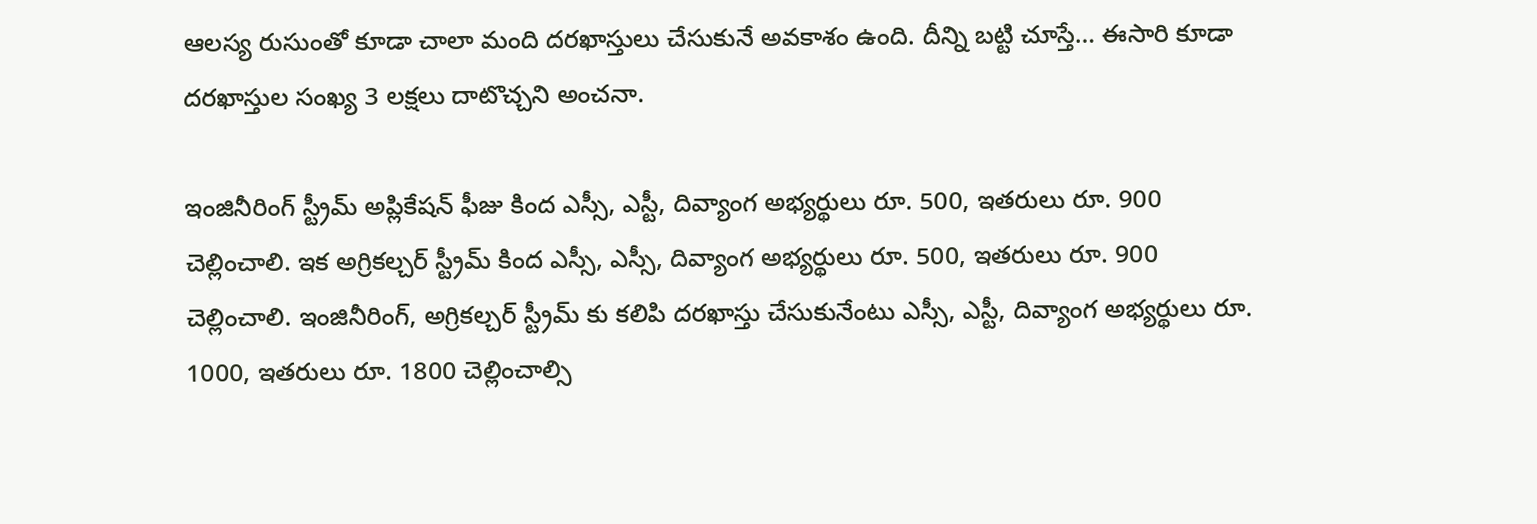ఆలస్య రుసుంతో కూడా చాలా మంది దరఖాస్తులు చేసుకునే అవకాశం ఉంది. దీన్ని బట్టి చూస్తే… ఈసారి కూడా దరఖాస్తుల సంఖ్య 3 లక్షలు దాటొచ్చని అంచనా.

ఇంజినీరింగ్ స్ట్రీమ్ అప్లికేషన్ ఫీజు కింద ఎస్సీ, ఎస్టీ, దివ్యాంగ అభ్యర్థులు రూ. 500, ఇతరులు రూ. 900 చెల్లించాలి. ఇక అగ్రికల్చర్ స్ట్రీమ్ కింద ఎస్సీ, ఎస్సీ, దివ్యాంగ అభ్యర్థులు రూ. 500, ఇతరులు రూ. 900 చెల్లించాలి. ఇంజినీరింగ్, అగ్రికల్చర్ స్ట్రీమ్ కు కలిపి దరఖాస్తు చేసుకునేంటు ఎస్సీ, ఎస్టీ, దివ్యాంగ అభ్యర్థులు రూ. 1000, ఇతరులు రూ. 1800 చెల్లించాల్సి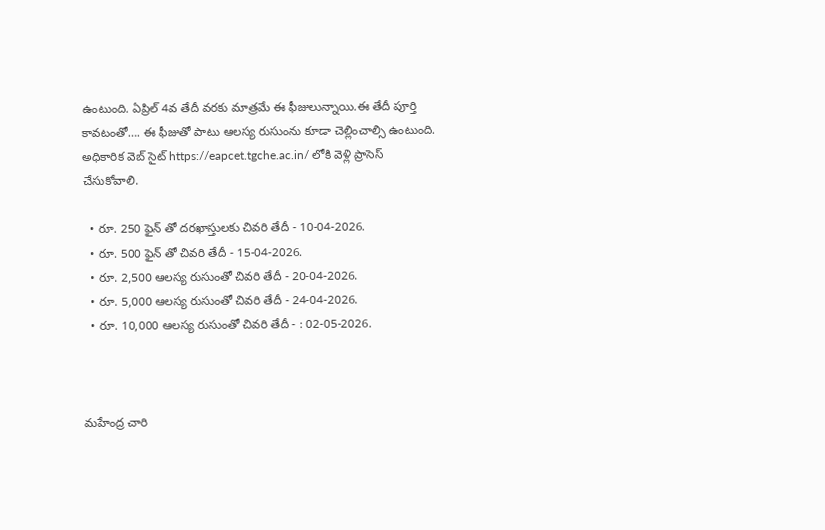ఉంటుంది. ఏప్రిల్ 4వ తేదీ వరకు మాత్రమే ఈ ఫీజులున్నాయి.ఈ తేదీ పూర్తి కావటంతో…. ఈ ఫీజుతో పాటు ఆలస్య రుసుంను కూడా చెల్లించాల్సి ఉంటుంది. అధికారిక వెబ్ సైట్ https://eapcet.tgche.ac.in/ లోకి వెళ్లి ప్రాసెస్ చేసుకోవాలి.

  • రూ. 250 ఫైన్ తో దరఖాస్తులకు చివరి తేదీ - 10-04-2026.
  • రూ. 500 ఫైన్ తో చివరి తేదీ - 15-04-2026.
  • రూ. 2,500 ఆలస్య రుసుంతో చివరి తేదీ - 20-04-2026.
  • రూ. 5,000 ఆలస్య రుసుంతో చివరి తేదీ - 24-04-2026.
  • రూ. 10,000 ఆలస్య రుసుంతో చివరి తేదీ - : 02-05-2026.



మహేంద్ర చారి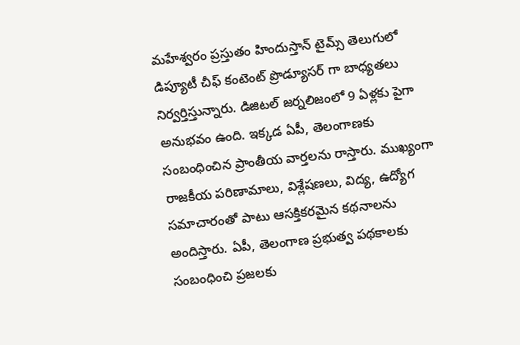మహేశ్వరం ప్రస్తుతం హిందుస్తాన్ టైమ్స్ తెలుగులో డిప్యూటీ చీఫ్ కంటెంట్ ప్రొడ్యూసర్ గా బాధ్యతలు నిర్వర్తిస్తున్నారు. డిజిటల్ జర్నలిజంలో 9 ఏళ్లకు పైగా అనుభవం ఉంది. ఇక్కడ ఏపీ, తెలంగాణకు సంబంధించిన ప్రాంతీయ వార్తలను రాస్తారు. ముఖ్యంగా రాజకీయ పరిణామాలు, విశ్లేషణలు, విద్య, ఉద్యోగ సమాచారంతో పాటు ఆసక్తికరమైన కథనాలను అందిస్తారు. ఏపీ, తెలంగాణ ప్రభుత్వ పథకాలకు సంబంధించి ప్రజలకు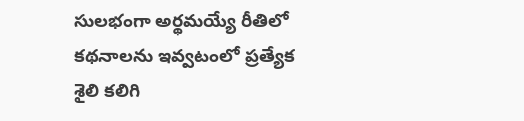సులభంగా అర్థమయ్యే రీతిలో కథనాలను ఇవ్వటంలో ప్రత్యేక శైలి కలిగి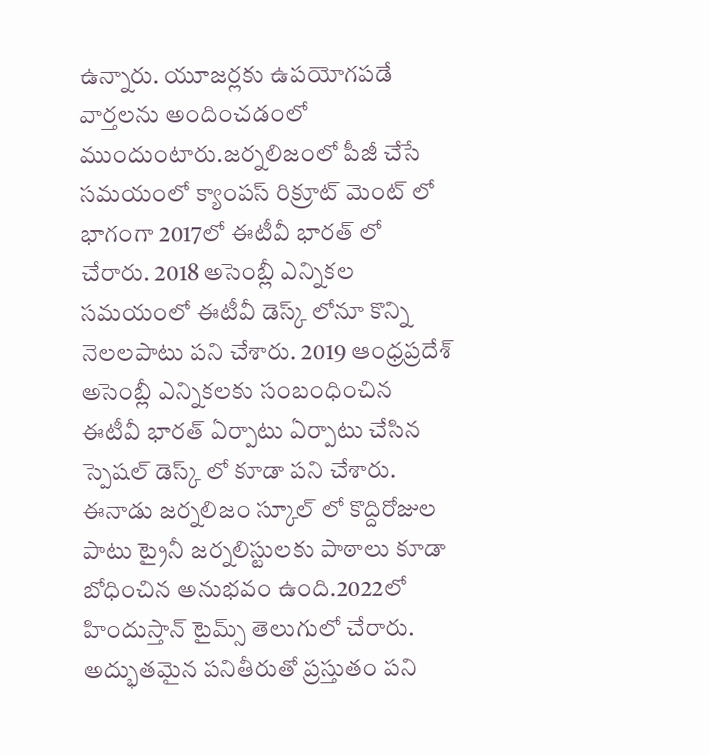ఉన్నారు. యూజర్లకు ఉపయోగపడే వార్తలను అందించడంలో ముందుంటారు.జర్నలిజంలో పీజీ చేసే సమయంలో క్యాంపస్ రిక్రూట్ మెంట్ లో భాగంగా 2017లో ఈటీవీ భారత్ లో చేరారు. 2018 అసెంబ్లీ ఎన్నికల సమయంలో ఈటీవీ డెస్క్ లోనూ కొన్ని నెలలపాటు పని చేశారు. 2019 ఆంధ్రప్రదేశ్ అసెంబ్లీ ఎన్నికలకు సంబంధించిన ఈటీవీ భారత్ ఏర్పాటు ఏర్పాటు చేసిన స్పెషల్ డెస్క్ లో కూడా పని చేశారు. ఈనాడు జర్నలిజం స్కూల్ లో కొద్దిరోజుల పాటు ట్రైనీ జర్నలిస్టులకు పాఠాలు కూడా బోధించిన అనుభవం ఉంది.2022లో హిందుస్తాన్ టైమ్స్ తెలుగులో చేరారు. అద్భుతమైన పనితీరుతో ప్రస్తుతం పని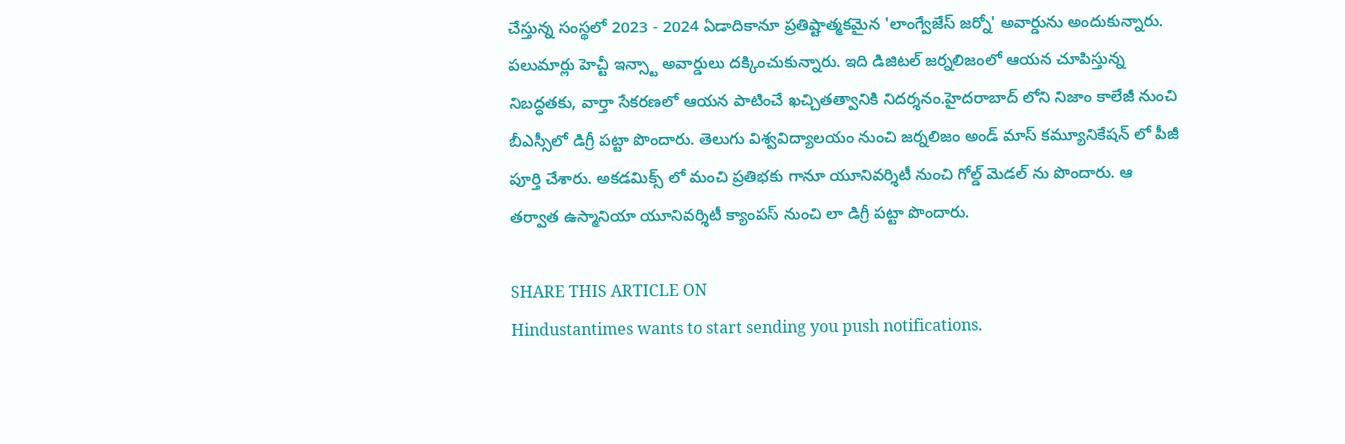చేస్తున్న సంస్థలో 2023 - 2024 ఏడాదికానూ ప్రతిష్టాత్మకమైన 'లాంగ్వేజేస్ జర్నో' అవార్డును అందుకున్నారు. పలుమార్లు హెచ్టీ ఇన్స్టా అవార్డులు దక్కించుకున్నారు. ఇది డిజిటల్ జర్నలిజంలో ఆయన చూపిస్తున్న నిబద్ధతకు, వార్తా సేకరణలో ఆయన పాటించే ఖచ్చితత్వానికి నిదర్శనం.హైదరాబాద్ లోని నిజాం కాలేజీ నుంచి బీఎస్సీలో డిగ్రీ పట్టా పొందారు. తెలుగు విశ్వవిద్యాలయం నుంచి జర్నలిజం అండ్ మాస్ కమ్యూనికేషన్ లో పీజీ పూర్తి చేశారు. అకడమిక్స్ లో మంచి ప్రతిభకు గానూ యూనివర్శిటీ నుంచి గోల్డ్ మెడల్ ను పొందారు. ఆ తర్వాత ఉస్మానియా యూనివర్శిటీ క్యాంపస్ నుంచి లా డిగ్రీ పట్టా పొందారు.

SHARE THIS ARTICLE ON
Hindustantimes wants to start sending you push notifications.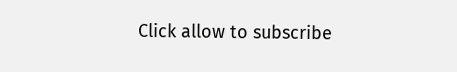Click allow to subscribe